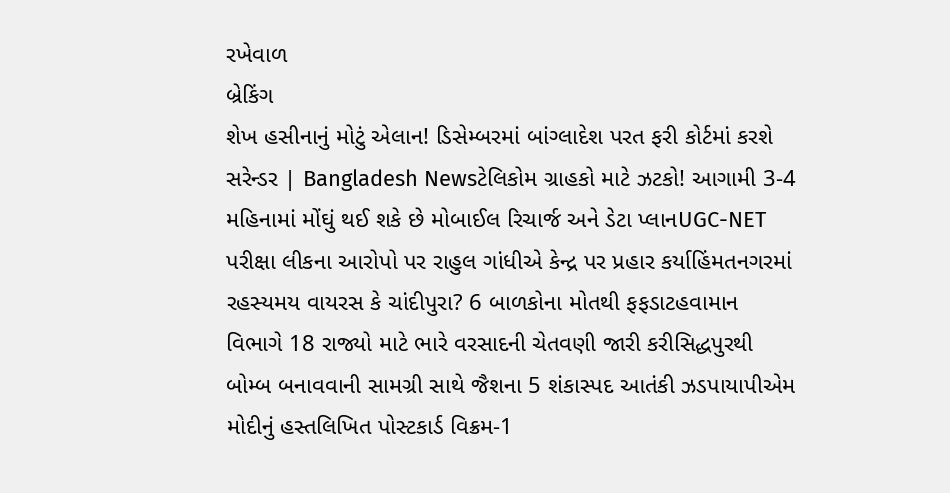રખેવાળ
બ્રેકિંગ
શેખ હસીનાનું મોટું એલાન! ડિસેમ્બરમાં બાંગ્લાદેશ પરત ફરી કોર્ટમાં કરશે સરેન્ડર | Bangladesh Newsટેલિકોમ ગ્રાહકો માટે ઝટકો! આગામી 3-4 મહિનામાં મોંઘું થઈ શકે છે મોબાઈલ રિચાર્જ અને ડેટા પ્લાનUGC-NET પરીક્ષા લીકના આરોપો પર રાહુલ ગાંધીએ કેન્દ્ર પર પ્રહાર કર્યાહિંમતનગરમાં રહસ્યમય વાયરસ કે ચાંદીપુરા? 6 બાળકોના મોતથી ફફડાટહવામાન વિભાગે 18 રાજ્યો માટે ભારે વરસાદની ચેતવણી જારી કરીસિદ્ધપુરથી બોમ્બ બનાવવાની સામગ્રી સાથે જૈશના 5 શંકાસ્પદ આતંકી ઝડપાયાપીએમ મોદીનું હસ્તલિખિત પોસ્ટકાર્ડ વિક્રમ-1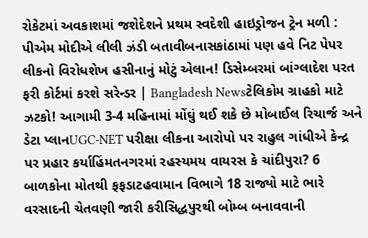રોકેટમાં અવકાશમાં જશેદેશને પ્રથમ સ્વદેશી હાઇડ્રોજન ટ્રેન મળી : પીએમ મોદીએ લીલી ઝંડી બતાવીબનાસકાંઠામાં પણ હવે નિટ પેપર લીકનો વિરોધશેખ હસીનાનું મોટું એલાન! ડિસેમ્બરમાં બાંગ્લાદેશ પરત ફરી કોર્ટમાં કરશે સરેન્ડર | Bangladesh Newsટેલિકોમ ગ્રાહકો માટે ઝટકો! આગામી 3-4 મહિનામાં મોંઘું થઈ શકે છે મોબાઈલ રિચાર્જ અને ડેટા પ્લાનUGC-NET પરીક્ષા લીકના આરોપો પર રાહુલ ગાંધીએ કેન્દ્ર પર પ્રહાર કર્યાહિંમતનગરમાં રહસ્યમય વાયરસ કે ચાંદીપુરા? 6 બાળકોના મોતથી ફફડાટહવામાન વિભાગે 18 રાજ્યો માટે ભારે વરસાદની ચેતવણી જારી કરીસિદ્ધપુરથી બોમ્બ બનાવવાની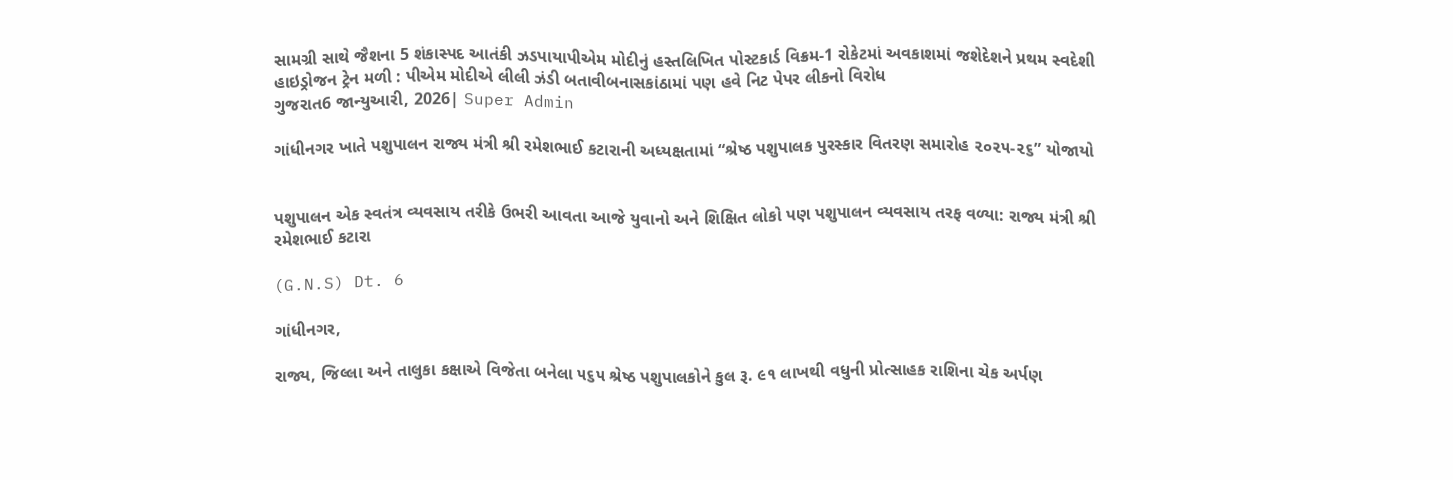સામગ્રી સાથે જૈશના 5 શંકાસ્પદ આતંકી ઝડપાયાપીએમ મોદીનું હસ્તલિખિત પોસ્ટકાર્ડ વિક્રમ-1 રોકેટમાં અવકાશમાં જશેદેશને પ્રથમ સ્વદેશી હાઇડ્રોજન ટ્રેન મળી : પીએમ મોદીએ લીલી ઝંડી બતાવીબનાસકાંઠામાં પણ હવે નિટ પેપર લીકનો વિરોધ
ગુજરાત6 જાન્યુઆરી, 2026| Super Admin

ગાંધીનગર ખાતે પશુપાલન રાજ્ય મંત્રી શ્રી રમેશભાઈ કટારાની અધ્યક્ષતામાં “શ્રેષ્ઠ પશુપાલક પુરસ્કાર વિતરણ સમારોહ ૨૦૨૫-૨૬” યોજાયો


પશુપાલન એક સ્વતંત્ર વ્યવસાય તરીકે ઉભરી આવતા આજે યુવાનો અને શિક્ષિત લોકો પણ પશુપાલન વ્યવસાય તરફ વળ્યા: રાજ્ય મંત્રી શ્રી રમેશભાઈ કટારા

(G.N.S) Dt. 6

ગાંધીનગર,

રાજ્ય, જિલ્લા અને તાલુકા કક્ષાએ વિજેતા બનેલા ૫૬૫ શ્રેષ્ઠ પશુપાલકોને કુલ રૂ. ૯૧ લાખથી વધુની પ્રોત્સાહક રાશિના ચેક અર્પણ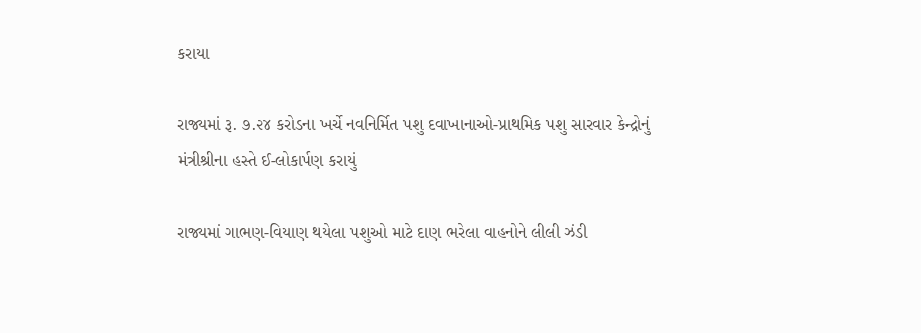કરાયા

રાજ્યમાં રૂ. ૭.૨૪ કરોડના ખર્ચે નવનિર્મિત પશુ દવાખાનાઓ-પ્રાથમિક પશુ સારવાર કેન્દ્રોનું મંત્રીશ્રીના હસ્તે ઈ-લોકાર્પણ કરાયું

રાજ્યમાં ગાભણ-વિયાણ થયેલા પશુઓ માટે દાણ ભરેલા વાહનોને લીલી ઝંડી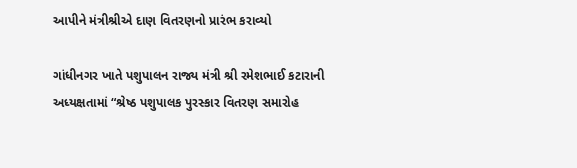આપીને મંત્રીશ્રીએ દાણ વિતરણનો પ્રારંભ કરાવ્યો

ગાંધીનગર ખાતે પશુપાલન રાજ્ય મંત્રી શ્રી રમેશભાઈ કટારાની અધ્યક્ષતામાં “શ્રેષ્ઠ પશુપાલક પુરસ્કાર વિતરણ સમારોહ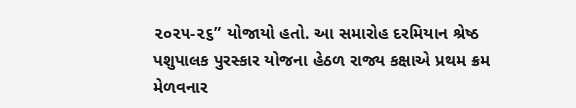૨૦૨૫-૨૬” યોજાયો હતો. આ સમારોહ દરમિયાન શ્રેષ્ઠ પશુપાલક પુરસ્કાર યોજના હેઠળ રાજ્ય કક્ષાએ પ્રથમ ક્રમ મેળવનાર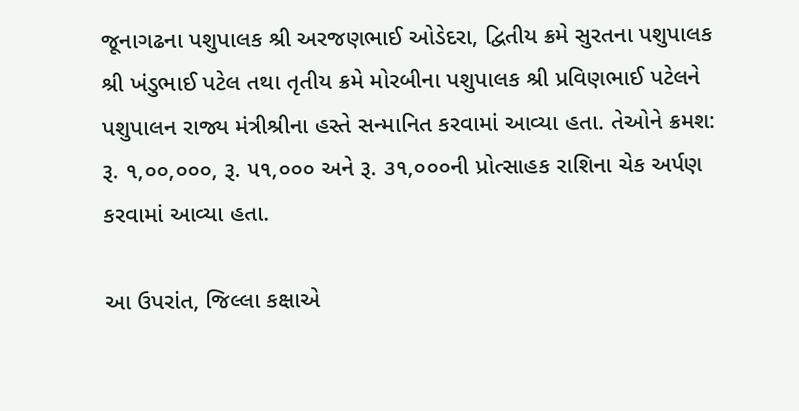જૂનાગઢના પશુપાલક શ્રી અરજણભાઈ ઓડેદરા, દ્વિતીય ક્રમે સુરતના પશુપાલક શ્રી ખંડુભાઈ પટેલ તથા તૃતીય ક્રમે મોરબીના પશુપાલક શ્રી પ્રવિણભાઈ પટેલને પશુપાલન રાજ્ય મંત્રીશ્રીના હસ્તે સન્માનિત કરવામાં આવ્યા હતા. તેઓને ક્રમશ: રૂ. ૧,૦૦,૦૦૦, રૂ. ૫૧,૦૦૦ અને રૂ. ૩૧,૦૦૦ની પ્રોત્સાહક રાશિના ચેક અર્પણ કરવામાં આવ્યા હતા.

આ ઉપરાંત, જિલ્લા કક્ષાએ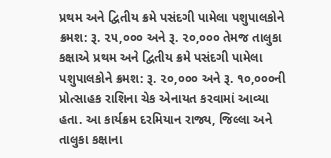પ્રથમ અને દ્વિતીય ક્રમે પસંદગી પામેલા પશુપાલકોને ક્રમશ: રૂ. ૨૫,૦૦૦ અને રૂ. ૨૦,૦૦૦ તેમજ તાલુકા કક્ષાએ પ્રથમ અને દ્વિતીય ક્રમે પસંદગી પામેલા પશુપાલકોને ક્રમશ: રૂ. ૨૦,૦૦૦ અને રૂ. ૧૦,૦૦૦ની પ્રોત્સાહક રાશિના ચેક એનાયત કરવામાં આવ્યા હતા. આ કાર્યક્રમ દરમિયાન રાજ્ય, જિલ્લા અને તાલુકા કક્ષાના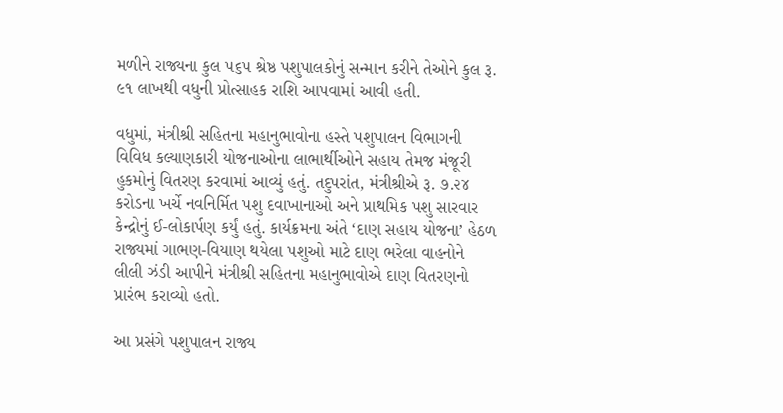મળીને રાજ્યના કુલ ૫૬૫ શ્રેષ્ઠ પશુપાલકોનું સન્માન કરીને તેઓને કુલ રૂ. ૯૧ લાખથી વધુની પ્રોત્સાહક રાશિ આપવામાં આવી હતી.

વધુમાં, મંત્રીશ્રી સહિતના મહાનુભાવોના હસ્તે પશુપાલન વિભાગની વિવિધ કલ્યાણકારી યોજનાઓના લાભાર્થીઓને સહાય તેમજ મંજૂરી હુકમોનું વિતરણ કરવામાં આવ્યું હતું. તદુપરાંત, મંત્રીશ્રીએ રૂ. ૭.૨૪ કરોડના ખર્ચે નવનિર્મિત પશુ દવાખાનાઓ અને પ્રાથમિક પશુ સારવાર કેન્દ્રોનું ઈ-લોકાર્પણ કર્યું હતું. કાર્યક્રમના અંતે ‘દાણ સહાય યોજના’ હેઠળ રાજ્યમાં ગાભણ-વિયાણ થયેલા પશુઓ માટે દાણ ભરેલા વાહનોને લીલી ઝંડી આપીને મંત્રીશ્રી સહિતના મહાનુભાવોએ દાણ વિતરણનો પ્રારંભ કરાવ્યો હતો.

આ પ્રસંગે પશુપાલન રાજ્ય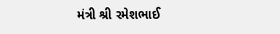મંત્રી શ્રી રમેશભાઈ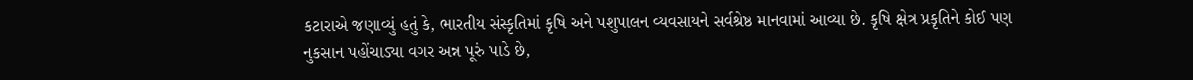કટારાએ જણાવ્યું હતું કે, ભારતીય સંસ્કૃતિમાં કૃષિ અને પશુપાલન વ્યવસાયને સર્વશ્રેષ્ઠ માનવામાં આવ્યા છે. કૃષિ ક્ષેત્ર પ્રકૃતિને કોઈ પણ નુકસાન પહોંચાડ્યા વગર અન્ન પૂરું પાડે છે,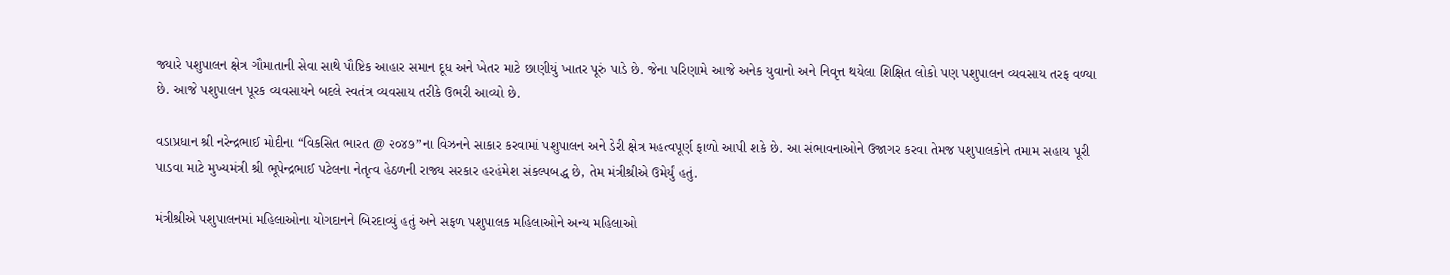જ્યારે પશુપાલન ક્ષેત્ર ગૌમાતાની સેવા સાથે પૌષ્ટિક આહાર સમાન દૂધ અને ખેતર માટે છાણીયું ખાતર પૂરું પાડે છે. જેના પરિણામે આજે અનેક યુવાનો અને નિવૃત્ત થયેલા શિક્ષિત લોકો પણ પશુપાલન વ્યવસાય તરફ વળ્યા છે. આજે પશુપાલન પૂરક વ્યવસાયને બદલે સ્વતંત્ર વ્યવસાય તરીકે ઉભરી આવ્યો છે.

વડાપ્રધાન શ્રી નરેન્દ્રભાઈ મોદીના “વિકસિત ભારત @ ૨૦૪૭”ના વિઝનને સાકાર કરવામાં પશુપાલન અને ડેરી ક્ષેત્ર મહત્વપૂર્ણ ફાળો આપી શકે છે. આ સંભાવનાઓને ઉજાગર કરવા તેમજ પશુપાલકોને તમામ સહાય પૂરી પાડવા માટે મુખ્યમંત્રી શ્રી ભૂપેન્દ્રભાઈ પટેલના નેતૃત્વ હેઠળની રાજ્ય સરકાર હરહંમેશ સંકલ્પબદ્ધ છે, તેમ મંત્રીશ્રીએ ઉમેર્યું હતું.

મંત્રીશ્રીએ પશુપાલનમાં મહિલાઓના યોગદાનને બિરદાવ્યું હતું અને સફળ પશુપાલક મહિલાઓને અન્ય મહિલાઓ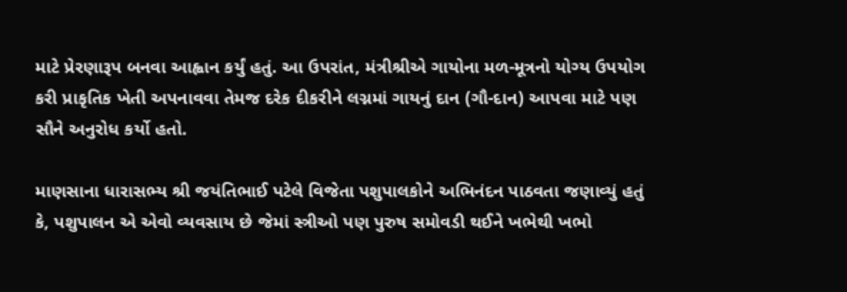માટે પ્રેરણારૂપ બનવા આહ્વાન કર્યું હતું. આ ઉપરાંત, મંત્રીશ્રીએ ગાયોના મળ-મૂત્રનો યોગ્ય ઉપયોગ કરી પ્રાકૃતિક ખેતી અપનાવવા તેમજ દરેક દીકરીને લગ્નમાં ગાયનું દાન (ગૌ-દાન) આપવા માટે પણ સૌને અનુરોધ કર્યો હતો.

માણસાના ધારાસભ્ય શ્રી જયંતિભાઈ પટેલે વિજેતા પશુપાલકોને અભિનંદન પાઠવતા જણાવ્યું હતું કે, પશુપાલન એ એવો વ્યવસાય છે જેમાં સ્ત્રીઓ પણ પુરુષ સમોવડી થઈને ખભેથી ખભો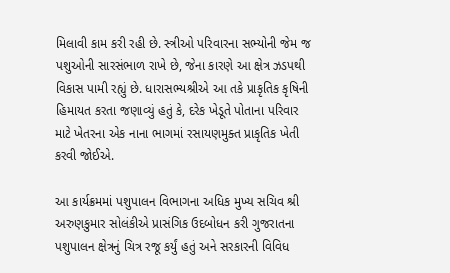મિલાવી કામ કરી રહી છે. સ્ત્રીઓ પરિવારના સભ્યોની જેમ જ પશુઓની સારસંભાળ રાખે છે, જેના કારણે આ ક્ષેત્ર ઝડપથી વિકાસ પામી રહ્યું છે. ધારાસભ્યશ્રીએ આ તકે પ્રાકૃતિક કૃષિની હિમાયત કરતા જણાવ્યું હતું કે, દરેક ખેડૂતે પોતાના પરિવાર માટે ખેતરના એક નાના ભાગમાં રસાયણમુક્ત પ્રાકૃતિક ખેતી કરવી જોઈએ.

આ કાર્યક્રમમાં પશુપાલન વિભાગના અધિક મુખ્ય સચિવ શ્રી અરુણકુમાર સોલંકીએ પ્રાસંગિક ઉદબોધન કરી ગુજરાતના પશુપાલન ક્ષેત્રનું ચિત્ર રજૂ કર્યું હતું અને સરકારની વિવિધ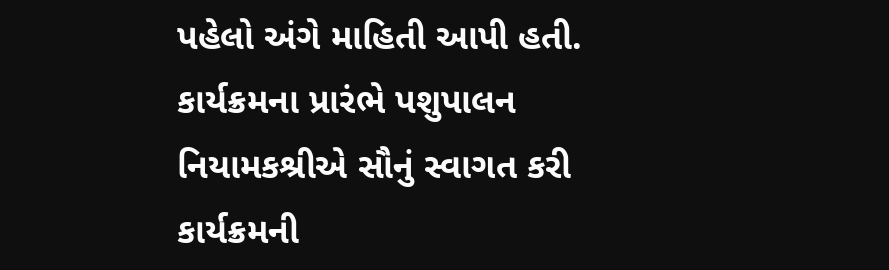પહેલો અંગે માહિતી આપી હતી. કાર્યક્રમના પ્રારંભે પશુપાલન નિયામકશ્રીએ સૌનું સ્વાગત કરી કાર્યક્રમની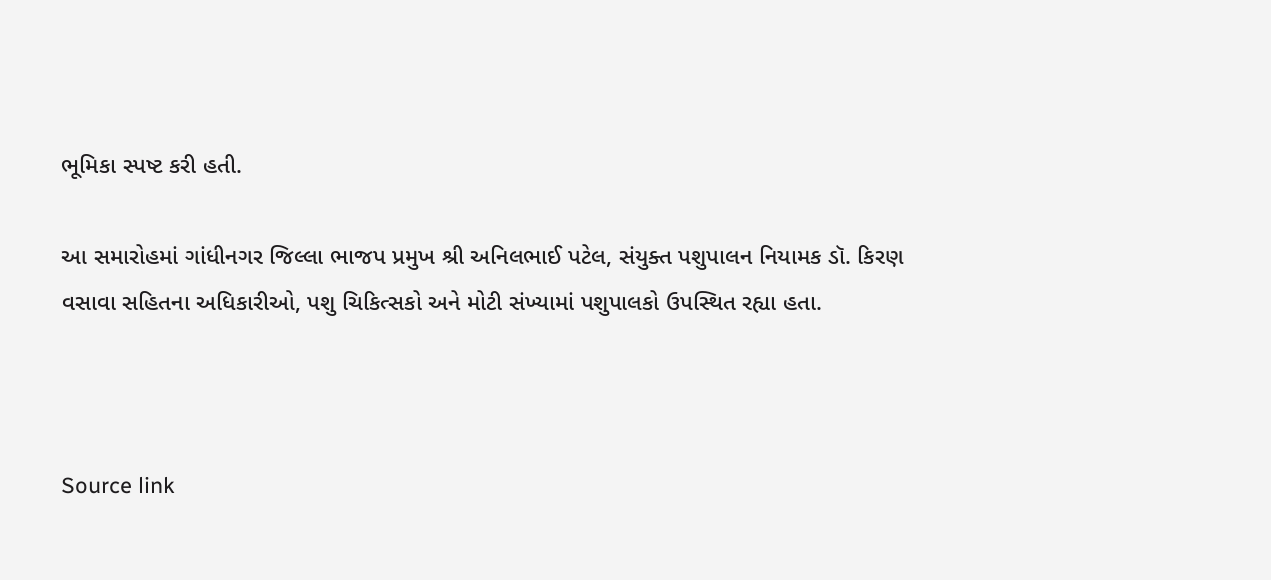ભૂમિકા સ્પષ્ટ કરી હતી.

આ સમારોહમાં ગાંધીનગર જિલ્લા ભાજપ પ્રમુખ શ્રી અનિલભાઈ પટેલ, સંયુક્ત પશુપાલન નિયામક ડૉ. કિરણ વસાવા સહિતના અધિકારીઓ, પશુ ચિકિત્સકો અને મોટી સંખ્યામાં પશુપાલકો ઉપસ્થિત રહ્યા હતા.



Source link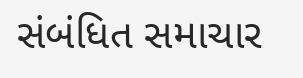સંબંધિત સમાચાર